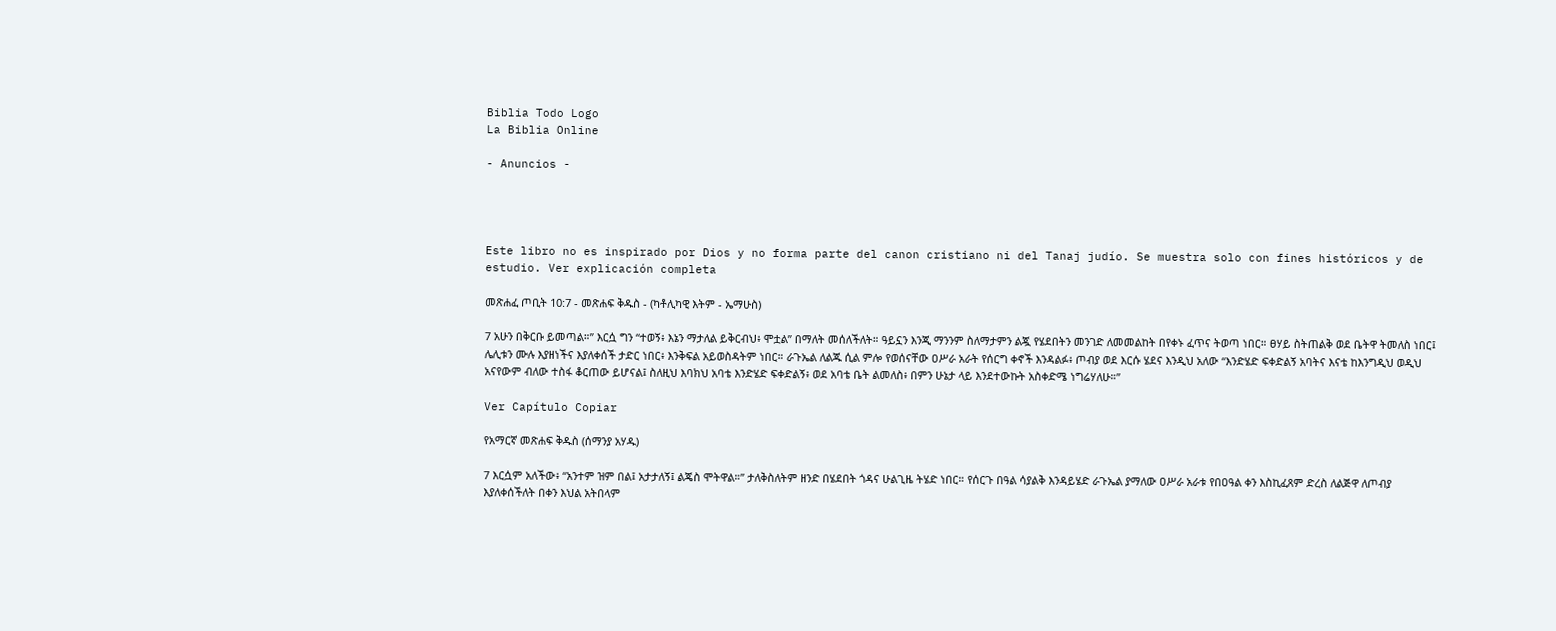Biblia Todo Logo
La Biblia Online

- Anuncios -




Este libro no es inspirado por Dios y no forma parte del canon cristiano ni del Tanaj judío. Se muestra solo con fines históricos y de estudio. Ver explicación completa

መጽሐፈ ጦቢት 10:7 - መጽሐፍ ቅዱስ - (ካቶሊካዊ እትም - ኤማሁስ)

7 አሁን በቅርቡ ይመጣል።” እርሷ ግን “ተወኝ፥ እኔን ማታለል ይቅርብህ፥ ሞቷል” በማለት መሰለችለት። ዓይኗን እንጂ ማንንም ስለማታምን ልጇ የሄደበትን መንገድ ለመመልከት በየቀኑ ፈጥና ትወጣ ነበር። ፀሃይ ስትጠልቅ ወደ ቤትዋ ትመለስ ነበር፤ ሌሊቱን ሙሉ እያዘነችና እያለቀሰች ታድር ነበር፥ እንቅፍል አይወስዳትም ነበር። ራጉኤል ለልጁ ሲል ምሎ የወሰናቸው ዐሥራ አራት የሰርግ ቀኖች እንዳልፉ፥ ጦብያ ወደ እርሱ ሄደና እንዲህ አለው “እንድሄድ ፍቀድልኝ አባትና እናቴ ከእንግዲህ ወዲህ አናየውም ብለው ተስፋ ቆርጠው ይሆናል፤ ስለዚህ እባክህ አባቴ እንድሄድ ፍቀድልኝ፥ ወደ አባቴ ቤት ልመለስ፥ በምን ሁኔታ ላይ እንደተውኩት አስቀድሜ ነግሬሃለሁ።”

Ver Capítulo Copiar

የአማርኛ መጽሐፍ ቅዱስ (ሰማንያ አሃዱ)

7 እርሷም አለችው፥ “አንተም ዝም በል፤ አታታለኝ፤ ልጄስ ሞትዋል።” ታለቅስለትም ዘንድ በሄደበት ጎዳና ሁልጊዜ ትሄድ ነበር። የሰርጉ በዓል ሳያልቅ እንዳይሄድ ራጉኤል ያማለው ዐሥራ አራቱ የበዐዓል ቀን እስኪፈጸም ድረስ ለልጅዋ ለጦብያ እያለቀሰችለት በቀን እህል አትበላም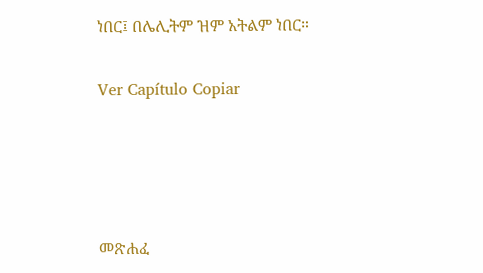ነበር፤ በሌሊትም ዝም አትልም ነበር።

Ver Capítulo Copiar




መጽሐፈ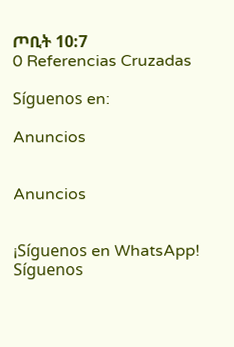ጦቢት 10:7
0 Referencias Cruzadas

Síguenos en:

Anuncios


Anuncios


¡Síguenos en WhatsApp! Síguenos